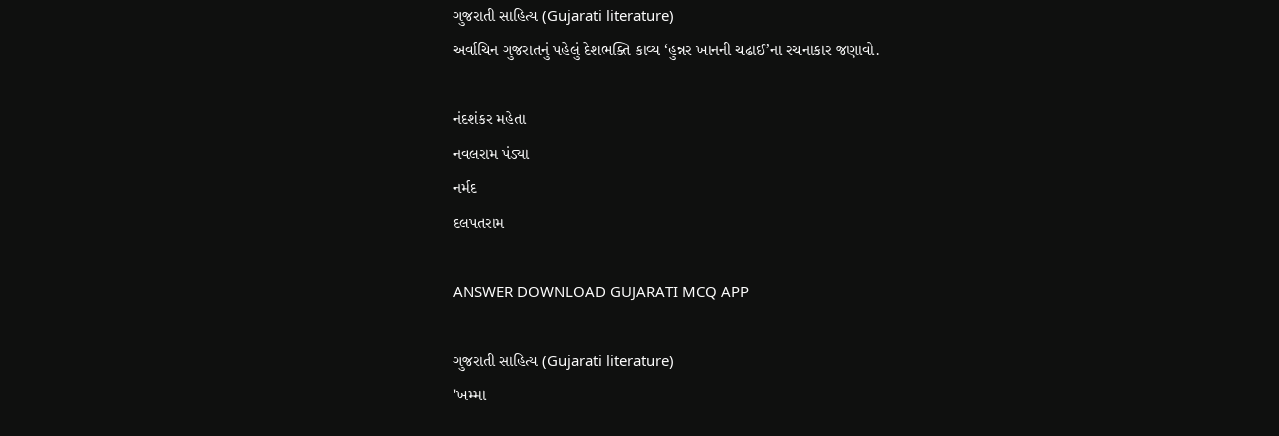ગુજરાતી સાહિત્ય (Gujarati literature)
અર્વાચિન ગુજરાતનું પહેલું દેશભક્તિ કાવ્ય ‘હુન્નર ખાનની ચઢાઈ’ના રચનાકાર જણાવો.

નંદશંકર મહેતા
નવલરામ પંડ્યા
નર્મદ
દલપતરામ

ANSWER DOWNLOAD GUJARATI MCQ APP

ગુજરાતી સાહિત્ય (Gujarati literature)
'ખમ્મા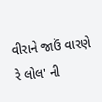વીરાને જાઉં વારણે રે લોલ' ની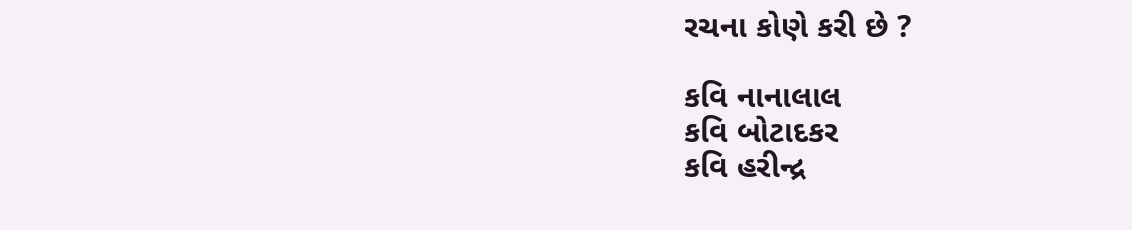રચના કોણે કરી છે ?

કવિ નાનાલાલ
કવિ બોટાદકર
કવિ હરીન્દ્ર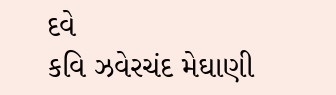દવે
કવિ ઝવેરચંદ મેઘાણી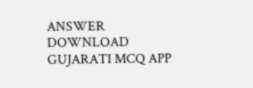ANSWER DOWNLOAD GUJARATI MCQ APP